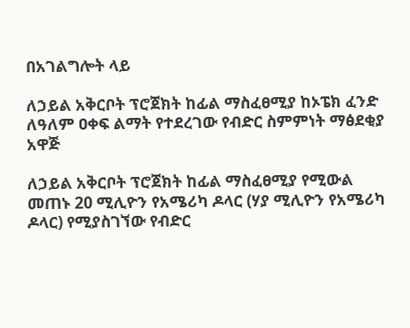በአገልግሎት ላይ

ለኃይል አቅርቦት ፕሮጀክት ከፊል ማስፈፀሚያ ከኦፔክ ፈንድ ለዓለም ዐቀፍ ልማት የተደረገው የብድር ስምምነት ማፅደቂያ አዋጅ

ለኃይል አቅርቦት ፕሮጀክት ከፊል ማስፈፀሚያ የሚውል መጠኑ 20 ሚሊዮን የአሜሪካ ዶላር (ሃያ ሚሊዮን የአሜሪካ ዶላር) የሚያስገኘው የብድር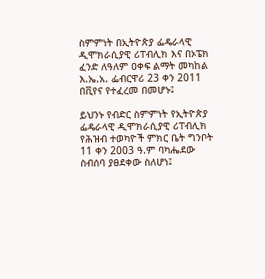ስምምነት በኢትዮጵያ ፌዴራላዊ ዲሞክራሲያዊ ሪፐብሊክ እና በኦፔክ ፈንድ ለዓለም ዐቀፍ ልማት መካከል እ.ኤ.አ. ፌብርዋሪ 23 ቀን 2011 በቪየና የተፈረመ በመሆኑ፤

ይህንኑ የብድር ስምምነት የኢትዮጵያ ፌዴራላዊ ዲሞክራሲያዊ ሪፐብሊክ የሕዝብ ተወካዮች ምክር ቤት ግንቦት 11 ቀን 2003 ዓ.ም ባካሔደው ስብሰባ ያፀደቀው ስለሆነ፤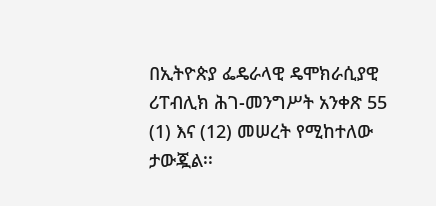በኢትዮጵያ ፌዴራላዊ ዴሞክራሲያዊ ሪፐብሊክ ሕገ-መንግሥት አንቀጽ 55 (1) እና (12) መሠረት የሚከተለው ታውጇል፡፡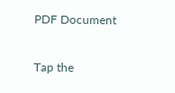PDF Document

Tap the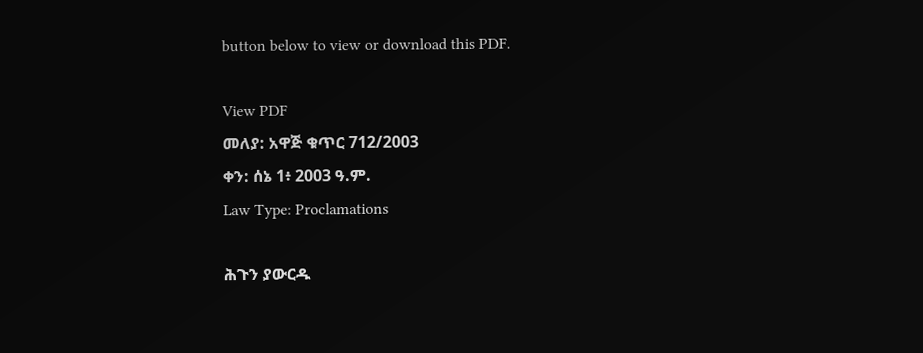button below to view or download this PDF.

View PDF
መለያ: አዋጅ ቁጥር 712/2003
ቀን: ሰኔ 1፥ 2003 ዓ.ም.
Law Type: Proclamations

ሕጉን ያውርዱ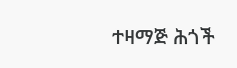ተዛማጅ ሕጎች